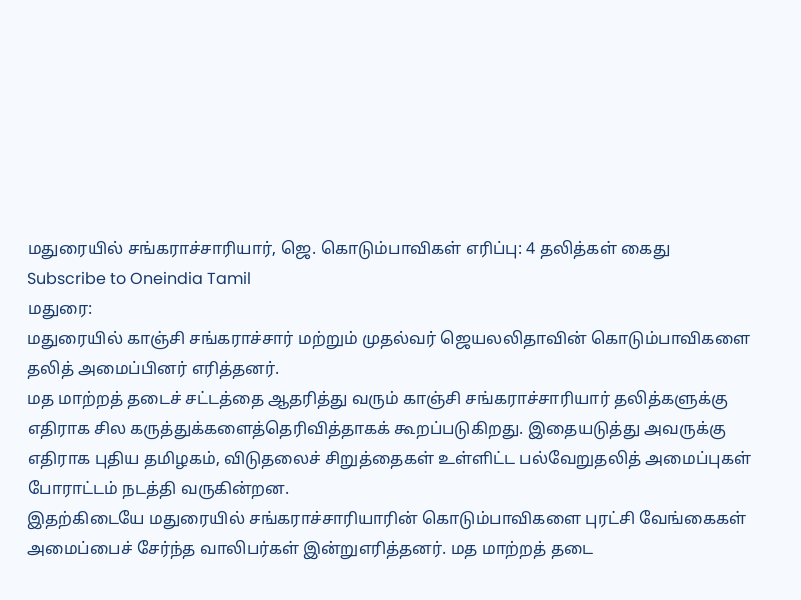மதுரையில் சங்கராச்சாரியார், ஜெ. கொடும்பாவிகள் எரிப்பு: 4 தலித்கள் கைது
Subscribe to Oneindia Tamil
மதுரை:
மதுரையில் காஞ்சி சங்கராச்சார் மற்றும் முதல்வர் ஜெயலலிதாவின் கொடும்பாவிகளை தலித் அமைப்பினர் எரித்தனர்.
மத மாற்றத் தடைச் சட்டத்தை ஆதரித்து வரும் காஞ்சி சங்கராச்சாரியார் தலித்களுக்கு எதிராக சில கருத்துக்களைத்தெரிவித்தாகக் கூறப்படுகிறது. இதையடுத்து அவருக்கு எதிராக புதிய தமிழகம், விடுதலைச் சிறுத்தைகள் உள்ளிட்ட பல்வேறுதலித் அமைப்புகள் போராட்டம் நடத்தி வருகின்றன.
இதற்கிடையே மதுரையில் சங்கராச்சாரியாரின் கொடும்பாவிகளை புரட்சி வேங்கைகள் அமைப்பைச் சேர்ந்த வாலிபர்கள் இன்றுஎரித்தனர். மத மாற்றத் தடை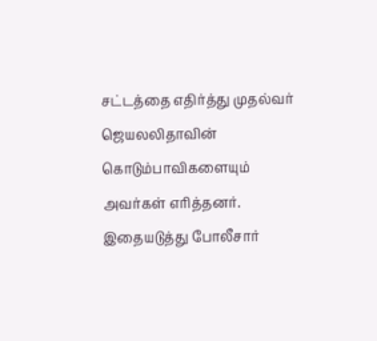சட்டத்தை எதிர்த்து முதல்வர் ஜெயலலிதாவின் கொடும்பாவிகளையும் அவர்கள் எரித்தனர்.
இதையடுத்து போலீசார்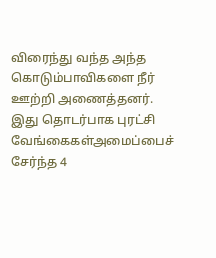விரைந்து வந்த அந்த கொடும்பாவிகளை நீர் ஊற்றி அணைத்தனர். இது தொடர்பாக புரட்சி வேங்கைகள்அமைப்பைச் சேர்ந்த 4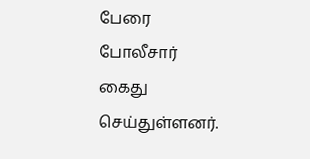பேரை போலீசார் கைது செய்துள்ளனர்.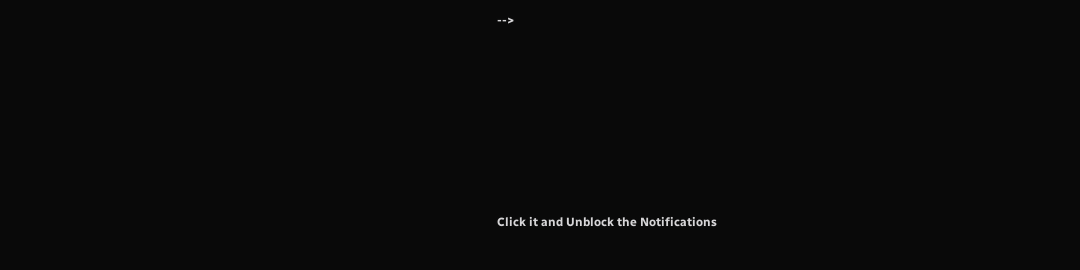-->












Click it and Unblock the Notifications